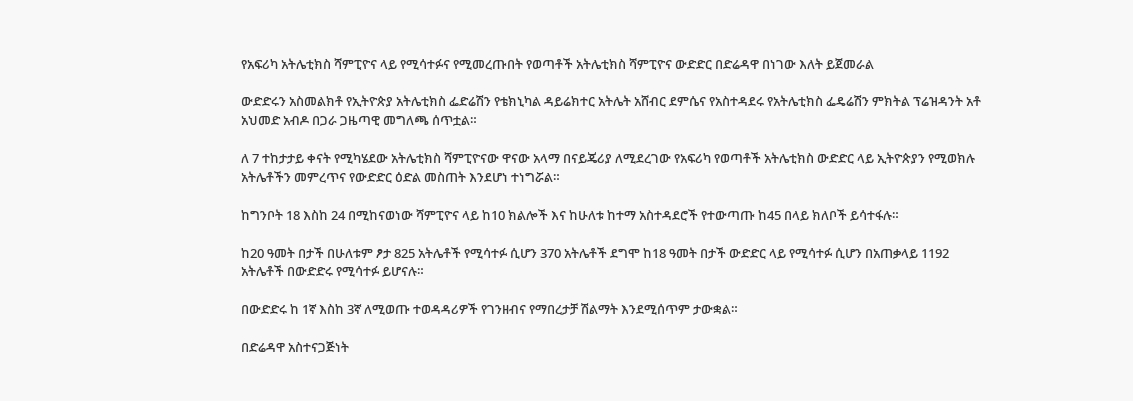የአፍሪካ አትሌቲክስ ሻምፒዮና ላይ የሚሳተፉና የሚመረጡበት የወጣቶች አትሌቲክስ ሻምፒዮና ውድድር በድሬዳዋ በነገው እለት ይጀመራል

ውድድሩን አስመልክቶ የኢትዮጵያ አትሌቲክስ ፌድሬሽን የቴክኒካል ዳይሬክተር አትሌት አሸብር ደምሴና የአስተዳደሩ የአትሌቲክስ ፌዴሬሽን ምክትል ፕሬዝዳንት አቶ አህመድ አብዶ በጋራ ጋዜጣዊ መግለጫ ሰጥቷል።

ለ 7 ተከታታይ ቀናት የሚካሄደው አትሌቲክስ ሻምፒዮናው ዋናው አላማ በናይጄሪያ ለሚደረገው የአፍሪካ የወጣቶች አትሌቲክስ ውድድር ላይ ኢትዮጵያን የሚወክሉ አትሌቶችን መምረጥና የውድድር ዕድል መስጠት እንደሆነ ተነግሯል።

ከግንቦት 18 እስከ 24 በሚከናወነው ሻምፒዮና ላይ ከ10 ክልሎች እና ከሁለቱ ከተማ አስተዳደሮች የተውጣጡ ከ45 በላይ ክለቦች ይሳተፋሉ።

ከ20 ዓመት በታች በሁለቱም ፆታ 825 አትሌቶች የሚሳተፉ ሲሆን 370 አትሌቶች ደግሞ ከ18 ዓመት በታች ውድድር ላይ የሚሳተፉ ሲሆን በአጠቃላይ 1192 አትሌቶች በውድድሩ የሚሳተፉ ይሆናሉ።

በውድድሩ ከ 1ኛ እስከ 3ኛ ለሚወጡ ተወዳዳሪዎች የገንዘብና የማበረታቻ ሽልማት እንደሚሰጥም ታውቋል።

በድሬዳዋ አስተናጋጅነት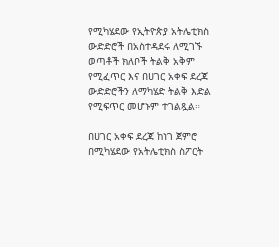የሚካሄደው የኢትዮጵያ አትሌቲክስ ውድድሮች በአስተዳደሩ ለሚገኙ ወጣቶች ክለቦች ትልቅ አቅም የሚፈጥር እና በሀገር አቀፍ ደረጃ ውድድሮችን ለማካሄድ ትልቅ እድል የሚፍጥር መሆኑም ተገልጿል።

በሀገር አቀፍ ደረጃ ከነገ ጀምሮ በሚካሄደው የአትሌቲክስ ስፖርት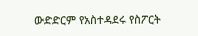ውድድርም የአስተዳደሩ የስፖርት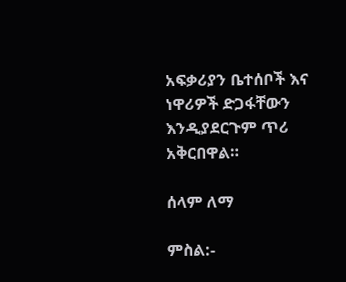አፍቃሪያን ቤተሰቦች እና ነዋሪዎች ድጋፋቸውን እንዲያደርጉም ጥሪ አቅርበዋል።

ሰላም ለማ

ምስል:-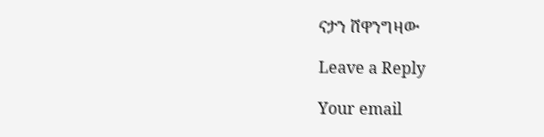ናታን ሸዋንግዛው

Leave a Reply

Your email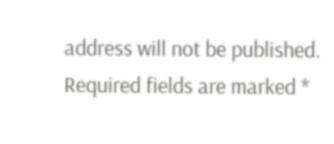address will not be published. Required fields are marked *